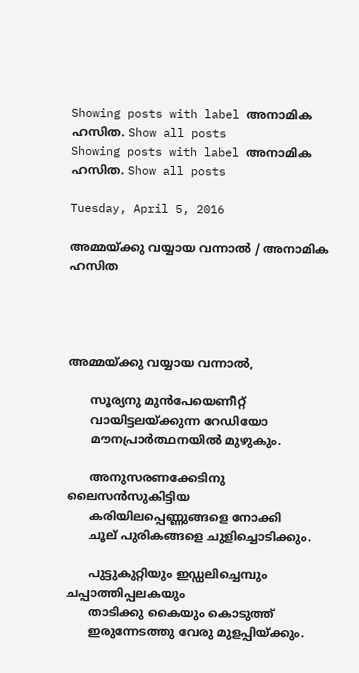Showing posts with label അനാമിക ഹസിത. Show all posts
Showing posts with label അനാമിക ഹസിത. Show all posts

Tuesday, April 5, 2016

അമ്മയ്ക്കു വയ്യായ വന്നാൽ / അനാമിക ഹസിത




അമ്മയ്ക്കു വയ്യായ വന്നാൽ,

      സൂര്യനു മുൻപേയെണീറ്റ്
      വായിട്ടലയ്ക്കുന്ന റേഡിയോ
      മൗനപ്രാർത്ഥനയിൽ മുഴുകും.

      അനുസരണക്കേടിനു ലൈസൻസുകിട്ടിയ
      കരിയിലപ്പെണ്ണുങ്ങളെ നോക്കി
      ചൂല് പുരികങ്ങളെ ചുളിച്ചൊടിക്കും.

      പുട്ടുകുറ്റിയും ഇഡ്ഡലിച്ചെമ്പും ചപ്പാത്തിപ്പലകയും
      താടിക്കു കൈയും കൊടുത്ത്
      ഇരുന്നേടത്തു വേരു മുളപ്പിയ്ക്കും.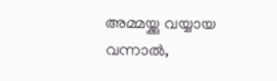അമ്മയ്ക്കു വയ്യായ വന്നാൽ,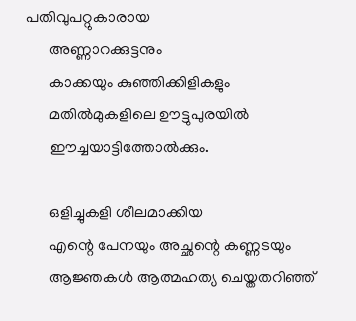പതിവുപറ്റുകാരായ
      അണ്ണാറക്കുട്ടനും
      കാക്കയും കുഞ്ഞിക്കിളികളും
      മതിൽമുകളിലെ ഊട്ടുപുരയിൽ
      ഈച്ചയാട്ടിത്തോൽക്കും.

      ഒളിച്ചുകളി ശീലമാക്കിയ
      എന്റെ പേനയും അച്ഛന്റെ കണ്ണടയും
      ആജ്ഞകൾ ആത്മഹത്യ ചെയ്തതറിഞ്ഞ്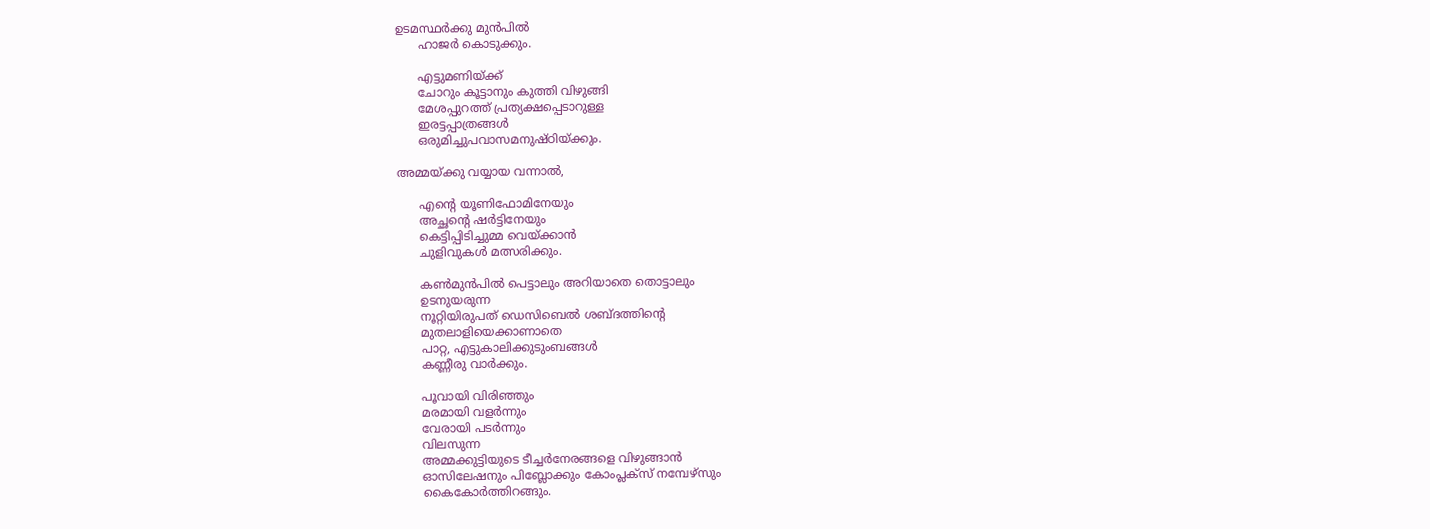ഉടമസ്ഥർക്കു മുൻപിൽ
      ഹാജർ കൊടുക്കും.

      എട്ടുമണിയ്ക്ക്
      ചോറും കൂട്ടാനും കുത്തി വിഴുങ്ങി
      മേശപ്പുറത്ത് പ്രത്യക്ഷപ്പെടാറുള്ള
      ഇരട്ടപ്പാത്രങ്ങൾ
      ഒരുമിച്ചുപവാസമനുഷ്ഠിയ്ക്കും.

അമ്മയ്ക്കു വയ്യായ വന്നാൽ,

      എന്റെ യൂണിഫോമിനേയും
      അച്ഛന്റെ ഷർട്ടിനേയും
      കെട്ടിപ്പിടിച്ചുമ്മ വെയ്ക്കാൻ
      ചുളിവുകൾ മത്സരിക്കും.

      കൺമുൻപിൽ പെട്ടാലും അറിയാതെ തൊട്ടാലും
      ഉടനുയരുന്ന
      നൂറ്റിയിരുപത് ഡെസിബെൽ ശബ്ദത്തിന്റെ
      മുതലാളിയെക്കാണാതെ
      പാറ്റ, എട്ടുകാലിക്കുടുംബങ്ങൾ
      കണ്ണീരു വാർക്കും.

      പൂവായി വിരിഞ്ഞും
      മരമായി വളർന്നും
      വേരായി പടർന്നും
      വിലസുന്ന
      അമ്മക്കുട്ടിയുടെ ടീച്ചർനേരങ്ങളെ വിഴുങ്ങാൻ
      ഓസിലേഷനും പിബ്ലോക്കും കോംപ്ലക്‌സ് നമ്പേഴ്‌സും
      കൈകോർത്തിറങ്ങും.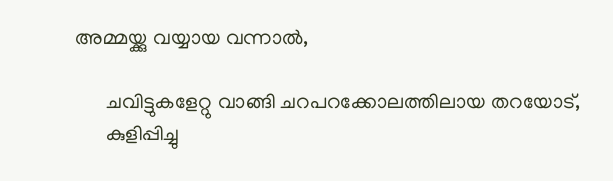അമ്മയ്ക്കു വയ്യായ വന്നാൽ,

      ചവിട്ടുകളേറ്റു വാങ്ങി ചറപറക്കോലത്തിലായ തറയോട്,
      കുളിപ്പിച്ചു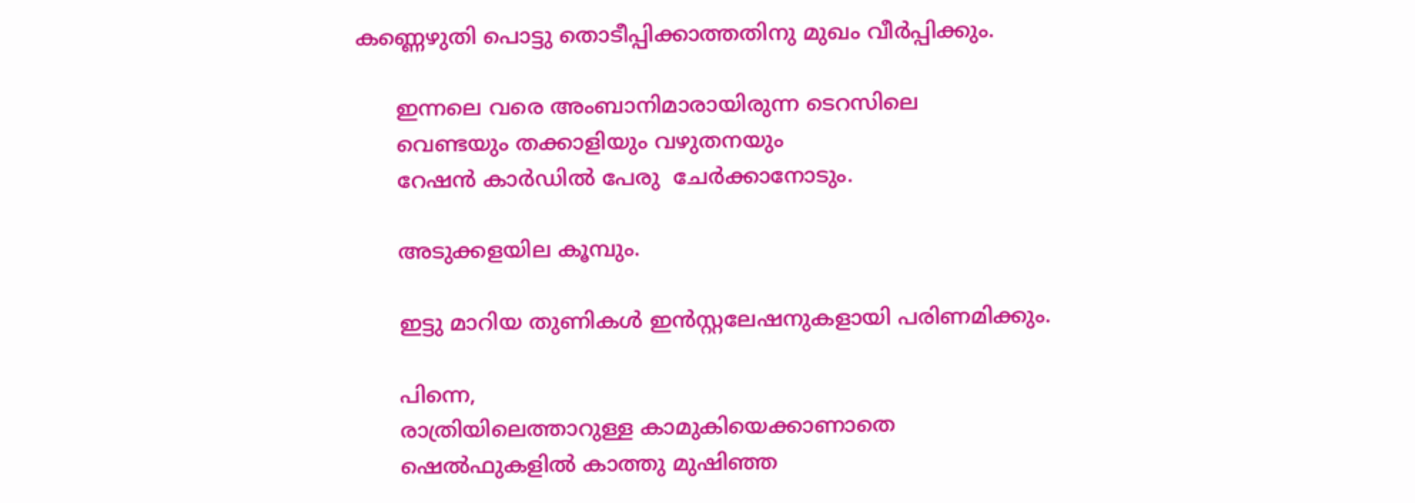കണ്ണെഴുതി പൊട്ടു തൊടീപ്പിക്കാത്തതിനു മുഖം വീർപ്പിക്കും.

      ഇന്നലെ വരെ അംബാനിമാരായിരുന്ന ടെറസിലെ
      വെണ്ടയും തക്കാളിയും വഴുതനയും
      റേഷൻ കാർഡിൽ പേരു  ചേർക്കാനോടും.

      അടുക്കളയില കൂമ്പും.

      ഇട്ടു മാറിയ തുണികൾ ഇൻസ്റ്റലേഷനുകളായി പരിണമിക്കും.

      പിന്നെ,
      രാത്രിയിലെത്താറുള്ള കാമുകിയെക്കാണാതെ
      ഷെൽഫുകളിൽ കാത്തു മുഷിഞ്ഞ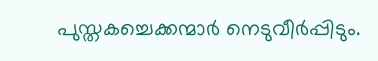പുസ്തകച്ചെക്കന്മാർ നെടുവീർപ്പിടും.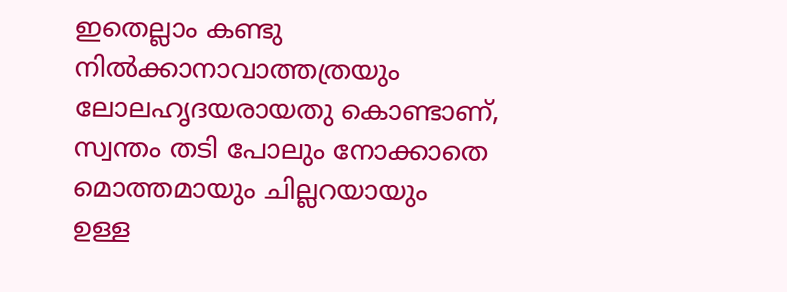ഇതെല്ലാം കണ്ടു നിൽക്കാനാവാത്തത്രയും
ലോലഹൃദയരായതു കൊണ്ടാണ്,
സ്വന്തം തടി പോലും നോക്കാതെ
മൊത്തമായും ചില്ലറയായും
ഉള്ള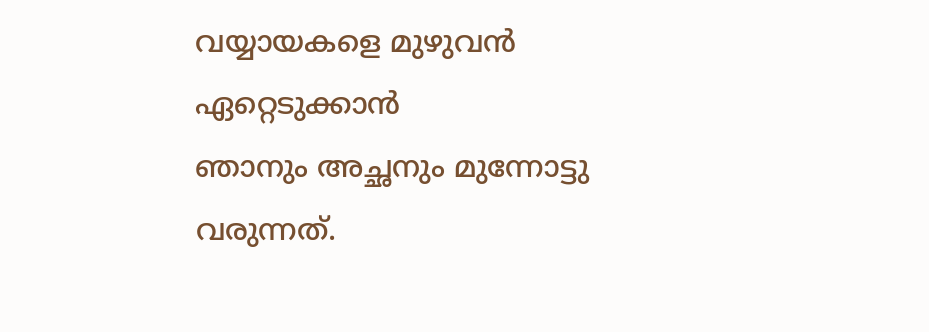വയ്യായകളെ മുഴുവൻ ഏറ്റെടുക്കാൻ
ഞാനും അച്ഛനും മുന്നോട്ടു വരുന്നത്.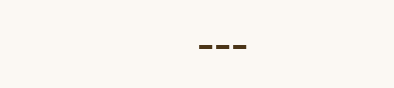---